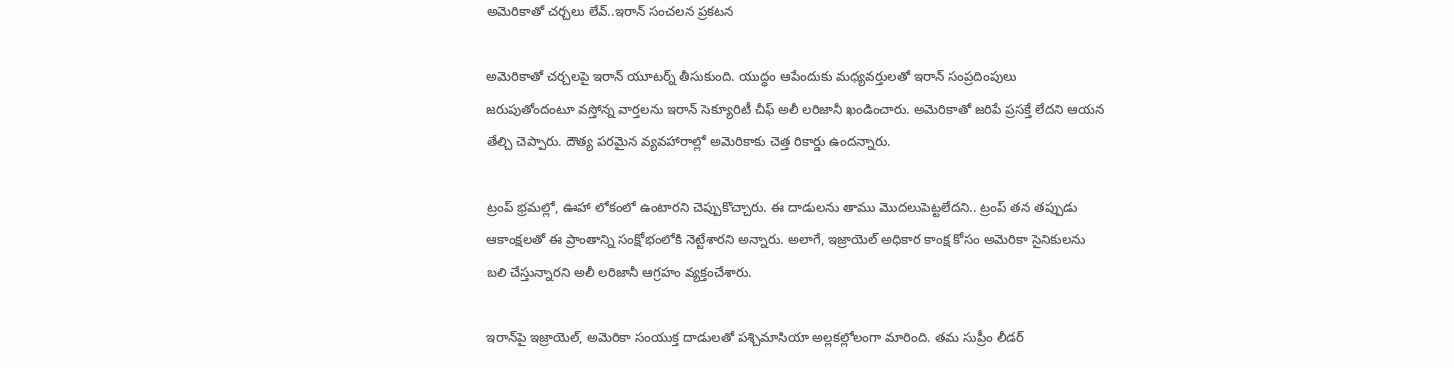అమెరికాతో చర్చలు లేవ్..ఇరాన్ సంచలన ప్రకటన

అమెరికాతో చర్చలపై ఇరాన్ యూటర్న్ తీసుకుంది. యుద్ధం ఆపేందుకు మధ్యవర్తులతో ఇరాన్ సంప్రదింపులు జరుపుతోందంటూ వస్తోన్న వార్తలను ఇరాన్ సెక్యూరిటీ చీఫ్ అలీ లరిజానీ ఖండించారు. అమెరికాతో జరిపే ప్రసక్తే లేదని ఆయన తేల్చి చెప్పారు. దౌత్య పరమైన వ్యవహారాల్లో అమెరికాకు చెత్త రికార్డు ఉందన్నారు.

ట్రంప్ భ్రమల్లో, ఊహా లోకంలో ఉంటారని చెప్పుకొచ్చారు. ఈ దాడులను తాము మొదలుపెట్టలేదని.. ట్రంప్ తన తప్పుడు ఆకాంక్షలతో ఈ ప్రాంతాన్ని సంక్షోభంలోకి నెట్టేశారని అన్నారు. అలాగే, ఇజ్రాయెల్‌ అధికార కాంక్ష కోసం అమెరికా సైనికులను బలి చేస్తున్నారని అలీ లరిజానీ ఆగ్రహం వ్యక్తంచేశారు.

ఇరాన్‌పై ఇజ్రాయెల్‌, అమెరికా సంయుక్త దాడులతో పశ్చిమాసియా అల్లకల్లోలంగా మారింది. తమ సుప్రీం లీడర్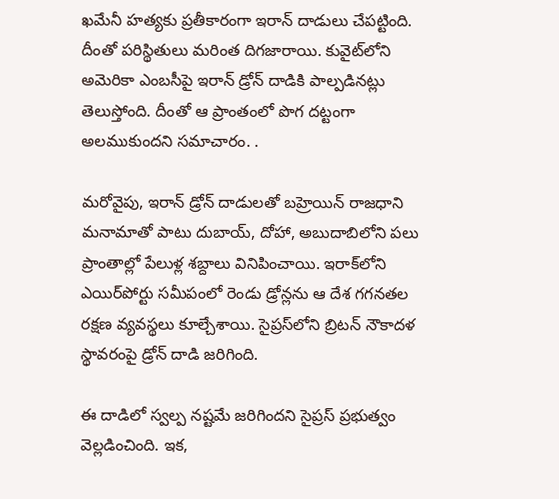ఖమేనీ హత్యకు ప్రతీకారంగా ఇరాన్‌ దాడులు చేపట్టింది. దీంతో పరిస్థితులు మరింత దిగజారాయి. కువైట్‌లోని అమెరికా ఎంబసీపై ఇరాన్‌ డ్రోన్‌ దాడికి పాల్పడినట్లు తెలుస్తోంది. దీంతో ఆ ప్రాంతంలో పొగ దట్టంగా అలముకుందని సమాచారం. .

మరోవైపు, ఇరాన్‌ డ్రోన్‌ దాడులతో బహ్రెయిన్‌ రాజధాని మనామాతో పాటు దుబాయ్‌, దోహా, అబుదాబిలోని పలు ప్రాంతాల్లో పేలుళ్ల శబ్దాలు వినిపించాయి. ఇరాక్‌లోని ఎయిర్‌పోర్టు సమీపంలో రెండు డ్రోన్లను ఆ దేశ గగనతల రక్షణ వ్యవస్థలు కూల్చేశాయి. సైప్రస్‌లోని బ్రిటన్‌ నౌకాదళ స్థావరంపై డ్రోన్‌ దాడి జరిగింది.

ఈ దాడిలో స్వల్ప నష్టమే జరిగిందని సైప్రస్‌ ప్రభుత్వం వెల్లడించింది. ఇక,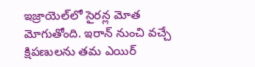ఇజ్రాయెల్‌లో సైరన్ల మోత మోగుతోంది. ఇరాన్‌ నుంచి వచ్చే క్షిపణులను తమ ఎయిర్‌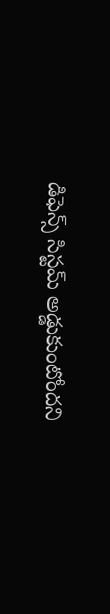డిఫెన్స్‌ సిస్టమ్‌ అడ్డుకుంటోందని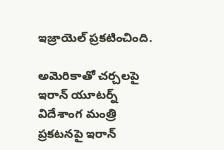ఇజ్రాయెల్‌ ప్రకటించింది.

అమెరికాతో చర్చలపై ఇరాన్ యూటర్న్ విదేశాంగ మంత్రి ప్రకటనపై ఇరాన్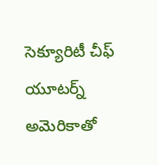సెక్యూరిటీ చీఫ్ యూటర్న్ అమెరికాతో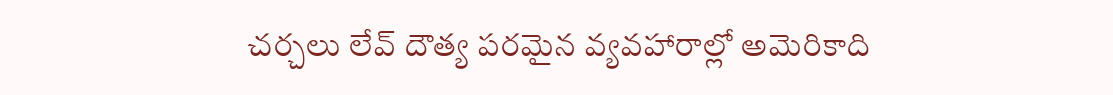చర్చలు లేవ్ దౌత్య పరమైన వ్యవహారాల్లో అమెరికాది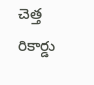చెత్త రికార్డు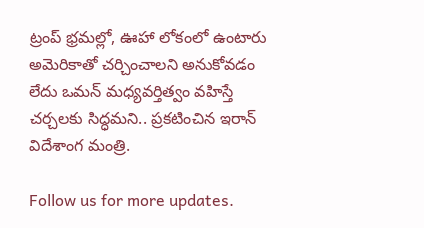ట్రంప్ భ్రమల్లో, ఊహా లోకంలో ఉంటారు అమెరికాతో చర్చించాలని అనుకోవడం లేదు ఒమన్ మధ్యవర్తిత్వం వహిస్తే చర్చలకు సిద్ధమని.. ప్రకటించిన ఇరాన్ విదేశాంగ మంత్రి.

Follow us for more updates.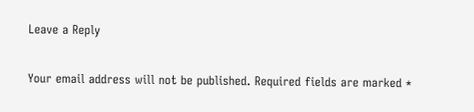Leave a Reply

Your email address will not be published. Required fields are marked *